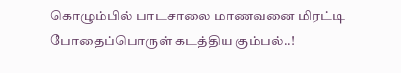கொழும்பில் பாடசாலை மாணவனை மிரட்டி போதைப்பொருள் கடத்திய கும்பல்..!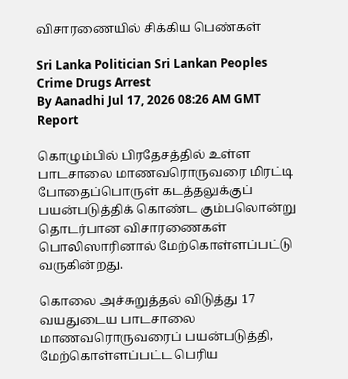விசாரணையில் சிக்கிய பெண்கள்

Sri Lanka Politician Sri Lankan Peoples Crime Drugs Arrest
By Aanadhi Jul 17, 2026 08:26 AM GMT
Report

கொழும்பில் பிரதேசத்தில் உள்ள பாடசாலை மாணவரொருவரை மிரட்டி போதைப்பொருள் கடத்தலுக்குப் பயன்படுத்திக் கொண்ட கும்பலொன்று தொடர்பான விசாரணைகள் பொலிஸாரினால் மேற்கொள்ளப்பட்டு வருகின்றது.

கொலை அச்சுறுத்தல் விடுத்து 17 வயதுடைய பாடசாலை மாணவரொருவரைப் பயன்படுத்தி, மேற்கொள்ளப்பட்ட பெரிய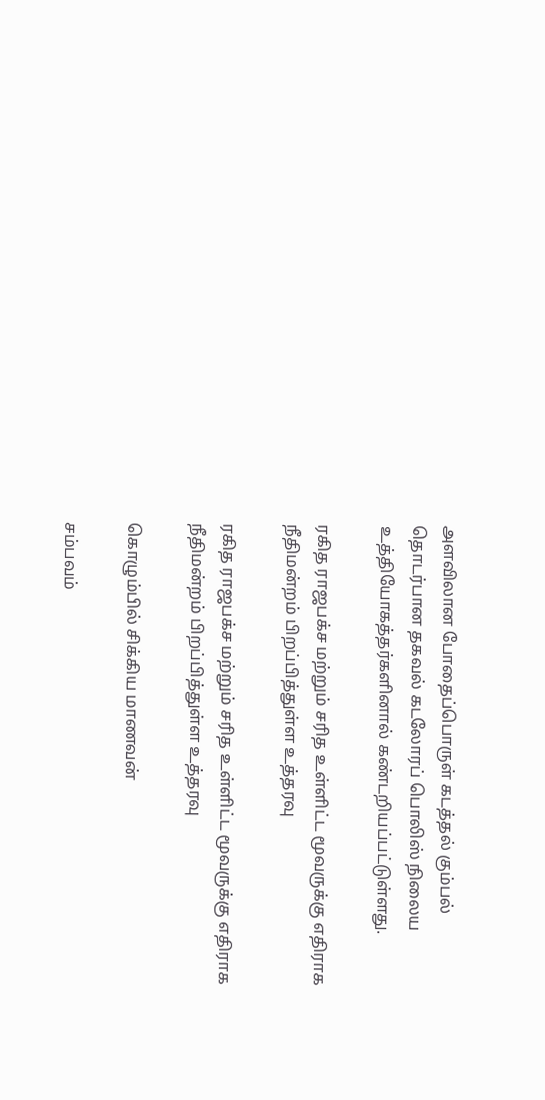அளவிலான போதைப்பொருள் கடத்தல் கும்பல் தொடர்பான தகவல் கடலோரப் பொலிஸ் நிலைய உத்தியோகத்தர்களினால் கண்டறியப்பட்டுள்ளது.

ரகித ராஜபக்ச மற்றும் சரித உள்ளிட்ட மூவருக்கு எதிராக நீதிமன்றம் பிறப்பித்துள்ள உத்தரவு

ரகித ராஜபக்ச மற்றும் சரித உள்ளிட்ட மூவருக்கு எதிராக நீதிமன்றம் பிறப்பித்துள்ள உத்தரவு

கொழும்பில் சிக்கிய மாணவன்

சம்பவம்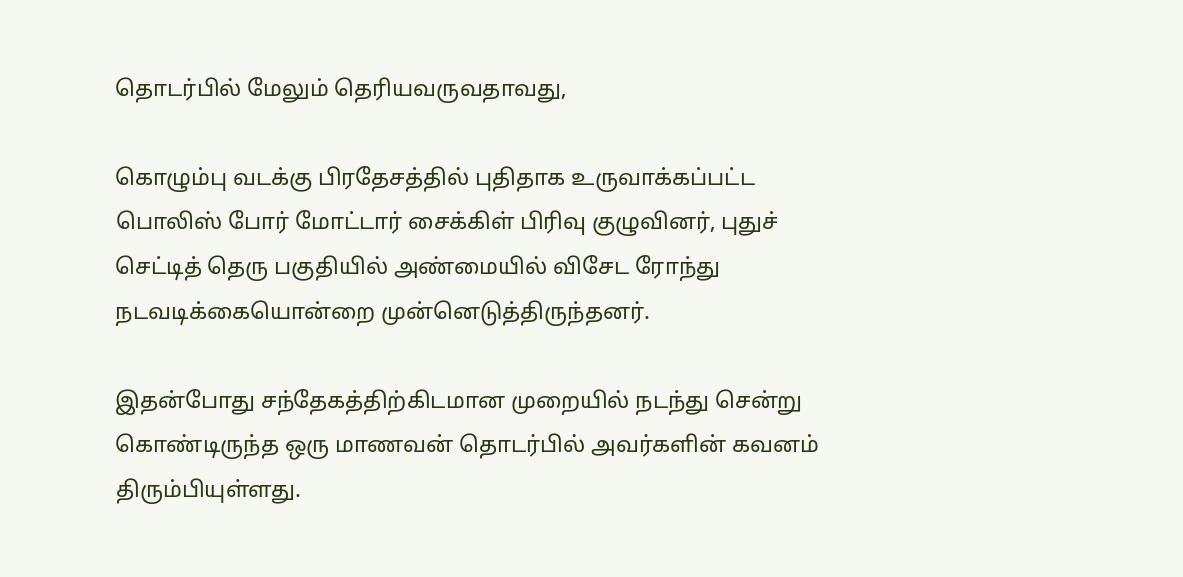தொடர்பில் மேலும் தெரியவருவதாவது,

கொழும்பு வடக்கு பிரதேசத்தில் புதிதாக உருவாக்கப்பட்ட பொலிஸ் போர் மோட்டார் சைக்கிள் பிரிவு குழுவினர், புதுச் செட்டித் தெரு பகுதியில் அண்மையில் விசேட ரோந்து நடவடிக்கையொன்றை முன்னெடுத்திருந்தனர்.

இதன்போது சந்தேகத்திற்கிடமான முறையில் நடந்து சென்று கொண்டிருந்த ஒரு மாணவன் தொடர்பில் அவர்களின் கவனம் திரும்பியுள்ளது.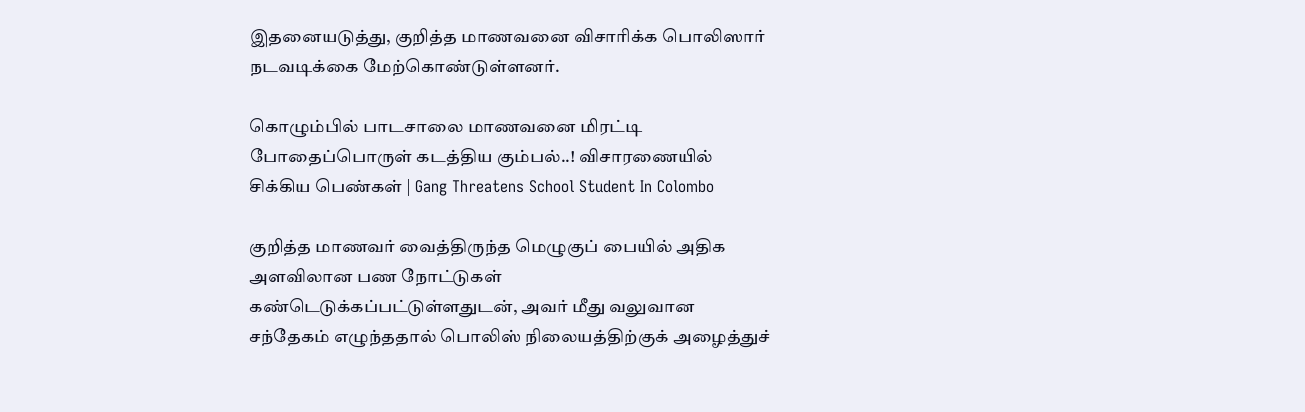இதனையடுத்து, குறித்த மாணவனை விசாரிக்க பொலிஸார் நடவடிக்கை மேற்கொண்டுள்ளனர்.

கொழும்பில் பாடசாலை மாணவனை மிரட்டி போதைப்பொருள் கடத்திய கும்பல்..! விசாரணையில் சிக்கிய பெண்கள் | Gang Threatens School Student In Colombo

குறித்த மாணவர் வைத்திருந்த மெழுகுப் பையில் அதிக அளவிலான பண நோட்டுகள் கண்டெடுக்கப்பட்டுள்ளதுடன், அவர் மீது வலுவான சந்தேகம் எழுந்ததால் பொலிஸ் நிலையத்திற்குக் அழைத்துச்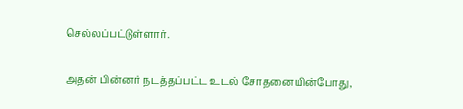செல்லப்பட்டுள்ளார்.

அதன் பின்னர் நடத்தப்பட்ட உடல் சோதனையின்போது,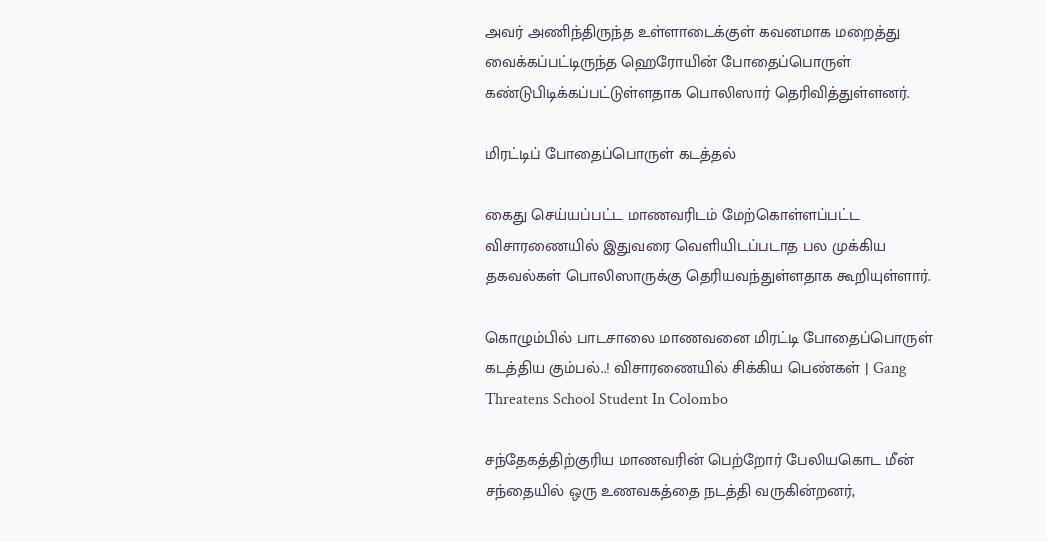அவர் அணிந்திருந்த உள்ளாடைக்குள் கவனமாக மறைத்து வைக்கப்பட்டிருந்த ஹெரோயின் போதைப்பொருள் கண்டுபிடிக்கப்பட்டுள்ளதாக பொலிஸார் தெரிவித்துள்ளனர்.

மிரட்டிப் போதைப்பொருள் கடத்தல்

கைது செய்யப்பட்ட மாணவரிடம் மேற்கொள்ளப்பட்ட விசாரணையில் இதுவரை வெளியிடப்படாத பல முக்கிய தகவல்கள் பொலிஸாருக்கு தெரியவந்துள்ளதாக கூறியுள்ளார்.

கொழும்பில் பாடசாலை மாணவனை மிரட்டி போதைப்பொருள் கடத்திய கும்பல்..! விசாரணையில் சிக்கிய பெண்கள் | Gang Threatens School Student In Colombo

சந்தேகத்திற்குரிய மாணவரின் பெற்றோர் பேலியகொட மீன் சந்தையில் ஒரு உணவகத்தை நடத்தி வருகின்றனர்,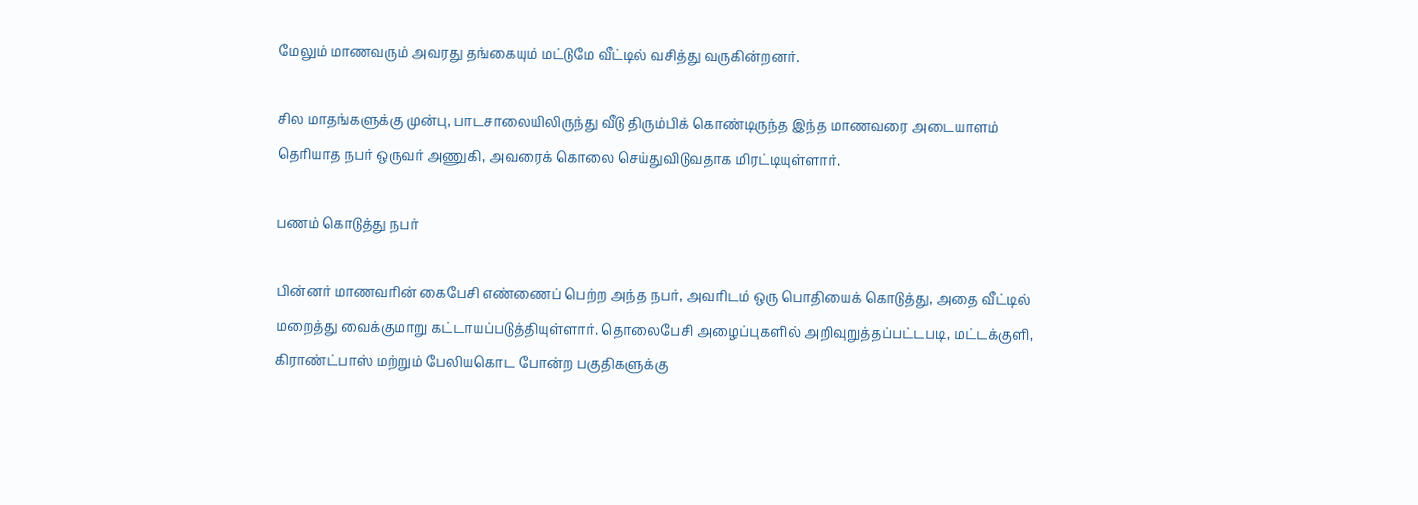மேலும் மாணவரும் அவரது தங்கையும் மட்டுமே வீட்டில் வசித்து வருகின்றனர்.

சில மாதங்களுக்கு முன்பு, பாடசாலையிலிருந்து வீடு திரும்பிக் கொண்டிருந்த இந்த மாணவரை அடையாளம் தெரியாத நபர் ஒருவர் அணுகி, அவரைக் கொலை செய்துவிடுவதாக மிரட்டியுள்ளார்.

பணம் கொடுத்து நபர்

பின்னர் மாணவரின் கைபேசி எண்ணைப் பெற்ற அந்த நபர், அவரிடம் ஒரு பொதியைக் கொடுத்து, அதை வீட்டில் மறைத்து வைக்குமாறு கட்டாயப்படுத்தியுள்ளார். தொலைபேசி அழைப்புகளில் அறிவுறுத்தப்பட்டபடி, மட்டக்குளி, கிராண்ட்பாஸ் மற்றும் பேலியகொட போன்ற பகுதிகளுக்கு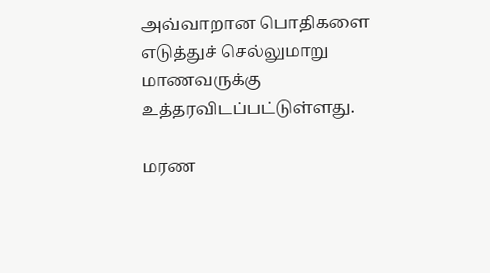அவ்வாறான பொதிகளை எடுத்துச் செல்லுமாறு மாணவருக்கு உத்தரவிடப்பட்டுள்ளது.

மரண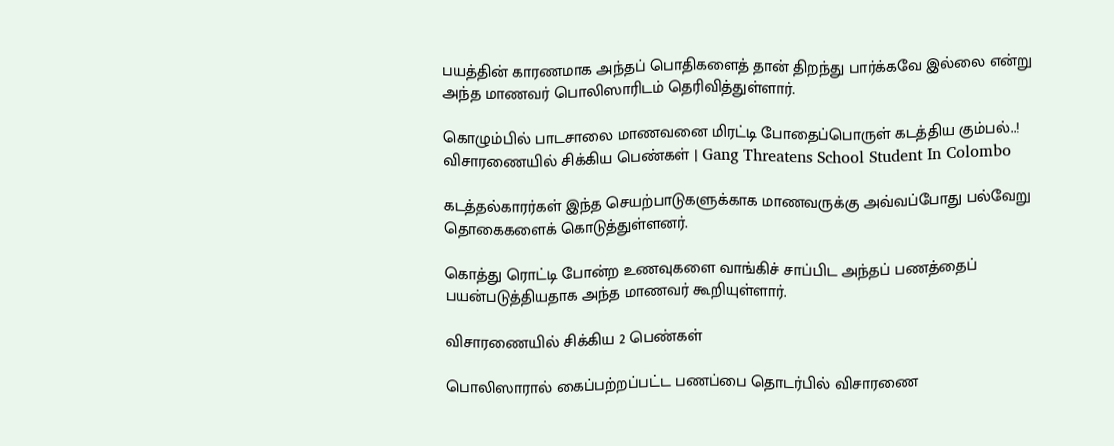பயத்தின் காரணமாக அந்தப் பொதிகளைத் தான் திறந்து பார்க்கவே இல்லை என்று அந்த மாணவர் பொலிஸாரிடம் தெரிவித்துள்ளார்.

கொழும்பில் பாடசாலை மாணவனை மிரட்டி போதைப்பொருள் கடத்திய கும்பல்..! விசாரணையில் சிக்கிய பெண்கள் | Gang Threatens School Student In Colombo

கடத்தல்காரர்கள் இந்த செயற்பாடுகளுக்காக மாணவருக்கு அவ்வப்போது பல்வேறு தொகைகளைக் கொடுத்துள்ளனர்.

கொத்து ரொட்டி போன்ற உணவுகளை வாங்கிச் சாப்பிட அந்தப் பணத்தைப் பயன்படுத்தியதாக அந்த மாணவர் கூறியுள்ளார்.

விசாரணையில் சிக்கிய 2 பெண்கள்

பொலிஸாரால் கைப்பற்றப்பட்ட பணப்பை தொடர்பில் விசாரணை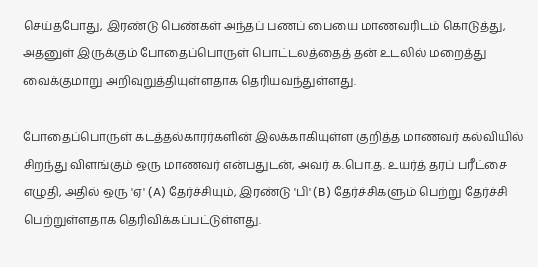செய்தபோது, இரண்டு பெண்கள் அந்தப் பணப் பையை மாணவரிடம் கொடுத்து, அதனுள் இருக்கும் போதைப்பொருள் பொட்டலத்தைத் தன் உடலில் மறைத்து வைக்குமாறு அறிவுறுத்தியுள்ளதாக தெரியவந்துள்ளது.

போதைப்பொருள் கடத்தல்காரர்களின் இலக்காகியுள்ள குறித்த மாணவர் கல்வியில் சிறந்து விளங்கும் ஒரு மாணவர் என்பதுடன், அவர் க.பொ.த. உயர்த் தரப் பரீட்சை எழுதி, அதில் ஒரு 'ஏ' (A) தேர்ச்சியும், இரண்டு 'பி' (B) தேர்ச்சிகளும் பெற்று தேர்ச்சி பெற்றுள்ளதாக தெரிவிக்கப்பட்டுள்ளது.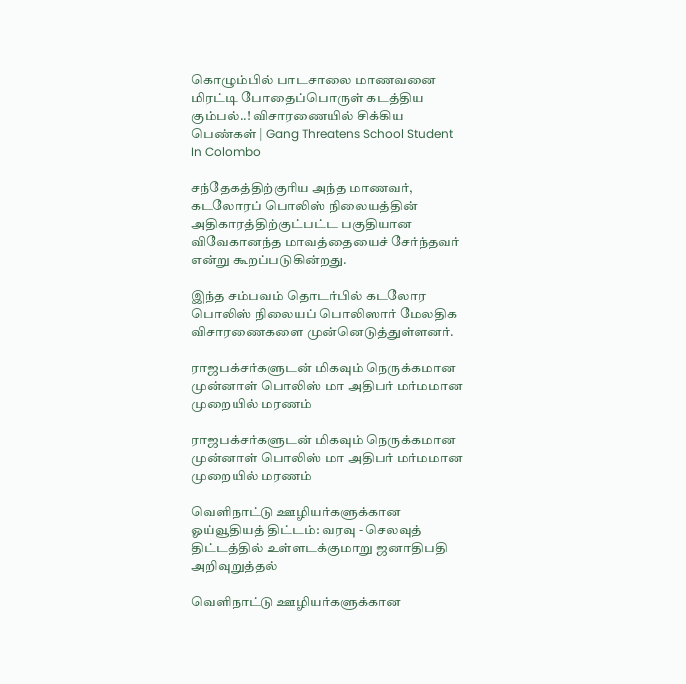கொழும்பில் பாடசாலை மாணவனை மிரட்டி போதைப்பொருள் கடத்திய கும்பல்..! விசாரணையில் சிக்கிய பெண்கள் | Gang Threatens School Student In Colombo

சந்தேகத்திற்குரிய அந்த மாணவர், கடலோரப் பொலிஸ் நிலையத்தின் அதிகாரத்திற்குட்பட்ட பகுதியான விவேகானந்த மாவத்தையைச் சேர்ந்தவர் என்று கூறப்படுகின்றது.

இந்த சம்பவம் தொடர்பில் கடலோர பொலிஸ் நிலையப் பொலிஸார் மேலதிக விசாரணைகளை முன்னெடுத்துள்ளனர்.

ராஜபக்சர்களுடன் மிகவும் நெருக்கமான முன்னாள் பொலிஸ் மா அதிபர் மர்மமான முறையில் மரணம்

ராஜபக்சர்களுடன் மிகவும் நெருக்கமான முன்னாள் பொலிஸ் மா அதிபர் மர்மமான முறையில் மரணம்

வெளிநாட்டு ஊழியர்களுக்கான ஓய்வூதியத் திட்டம்: வரவு - செலவுத் திட்டத்தில் உள்ளடக்குமாறு ஜனாதிபதி அறிவுறுத்தல்

வெளிநாட்டு ஊழியர்களுக்கான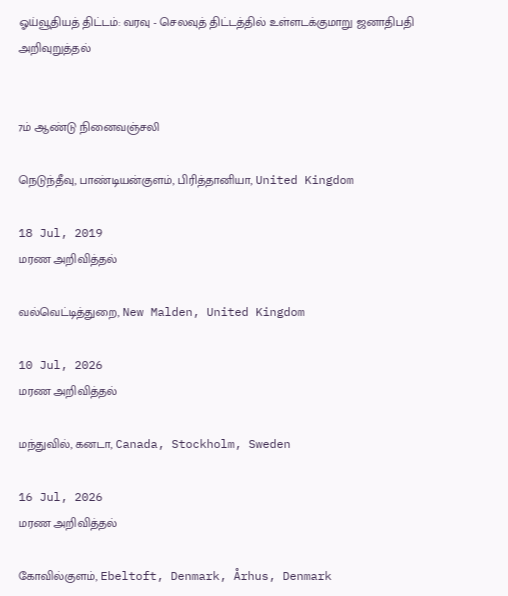ஓய்வூதியத் திட்டம்: வரவு - செலவுத் திட்டத்தில் உள்ளடக்குமாறு ஜனாதிபதி அறிவுறுத்தல்


7ம் ஆண்டு நினைவஞ்சலி

நெடுந்தீவு, பாண்டியன்குளம், பிரித்தானியா, United Kingdom

18 Jul, 2019
மரண அறிவித்தல்

வல்வெட்டித்துறை, New Malden, United Kingdom

10 Jul, 2026
மரண அறிவித்தல்

மந்துவில், கனடா, Canada, Stockholm, Sweden

16 Jul, 2026
மரண அறிவித்தல்

கோவில்குளம், Ebeltoft, Denmark, Århus, Denmark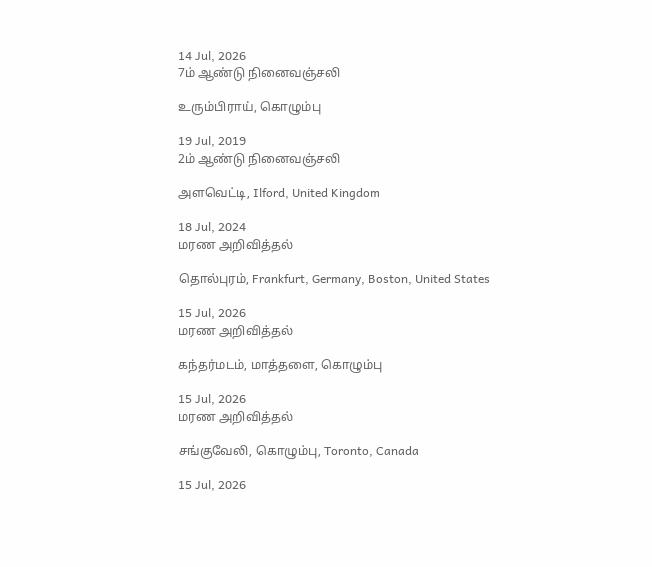14 Jul, 2026
7ம் ஆண்டு நினைவஞ்சலி

உரும்பிராய், கொழும்பு

19 Jul, 2019
2ம் ஆண்டு நினைவஞ்சலி

அளவெட்டி, Ilford, United Kingdom

18 Jul, 2024
மரண அறிவித்தல்

தொல்புரம், Frankfurt, Germany, Boston, United States

15 Jul, 2026
மரண அறிவித்தல்

கந்தர்மடம், மாத்தளை, கொழும்பு

15 Jul, 2026
மரண அறிவித்தல்

சங்குவேலி, கொழும்பு, Toronto, Canada

15 Jul, 2026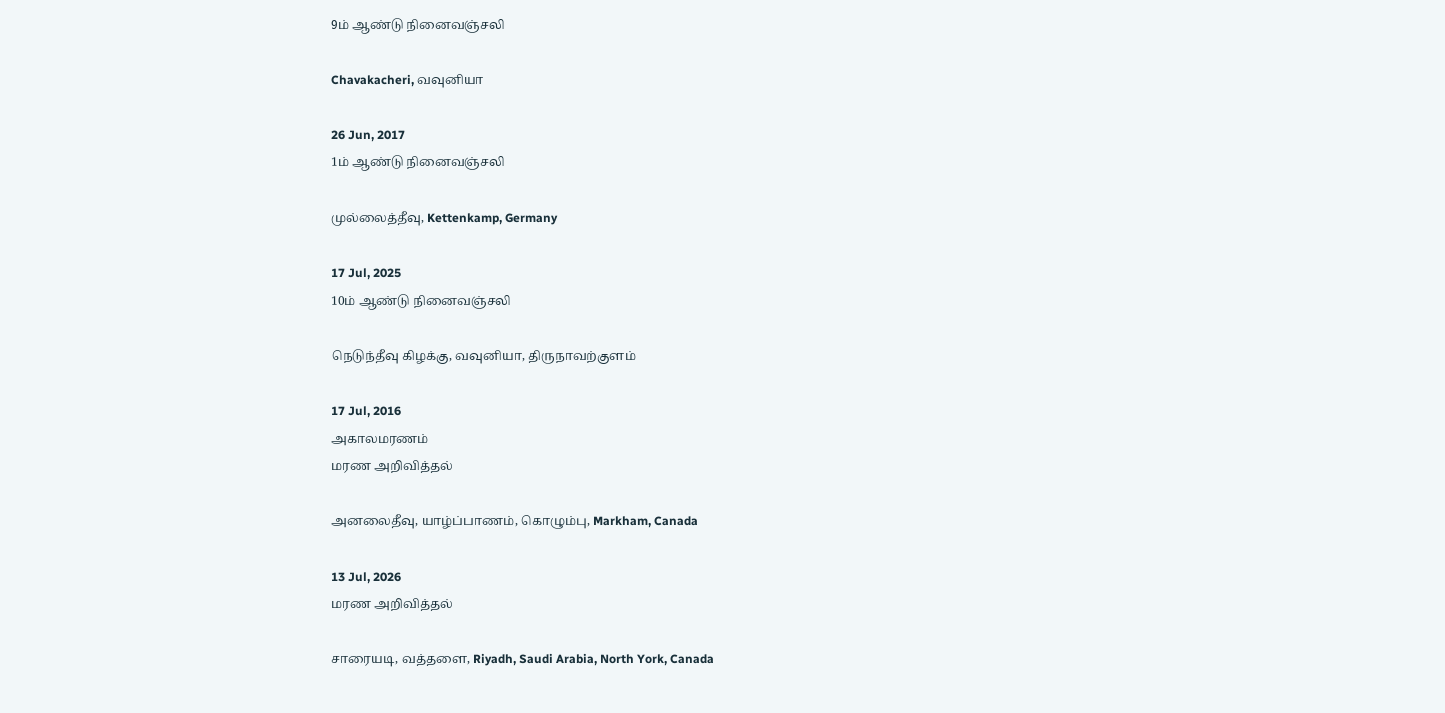9ம் ஆண்டு நினைவஞ்சலி

Chavakacheri, வவுனியா

26 Jun, 2017
1ம் ஆண்டு நினைவஞ்சலி

முல்லைத்தீவு, Kettenkamp, Germany

17 Jul, 2025
10ம் ஆண்டு நினைவஞ்சலி

நெடுந்தீவு கிழக்கு, வவுனியா, திருநாவற்குளம்

17 Jul, 2016
அகாலமரணம்
மரண அறிவித்தல்

அனலைதீவு, யாழ்ப்பாணம், கொழும்பு, Markham, Canada

13 Jul, 2026
மரண அறிவித்தல்

சாரையடி, வத்தளை, Riyadh, Saudi Arabia, North York, Canada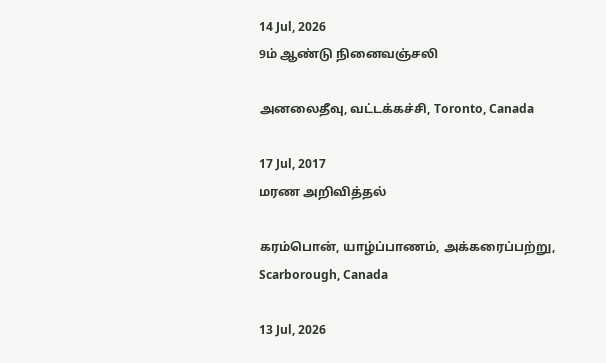14 Jul, 2026
9ம் ஆண்டு நினைவஞ்சலி

அனலைதீவு, வட்டக்கச்சி, Toronto, Canada

17 Jul, 2017
மரண அறிவித்தல்

கரம்பொன், யாழ்ப்பாணம், அக்கரைப்பற்று, Scarborough, Canada

13 Jul, 2026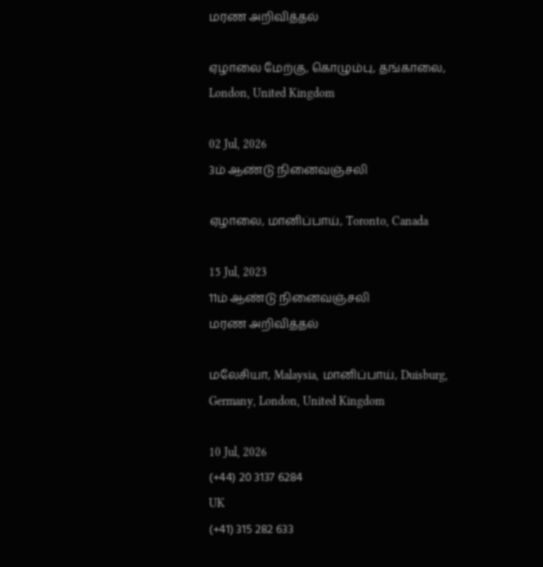மரண அறிவித்தல்

ஏழாலை மேற்கு, கொழும்பு, தங்காலை, London, United Kingdom

02 Jul, 2026
3ம் ஆண்டு நினைவஞ்சலி

ஏழாலை, மானிப்பாய், Toronto, Canada

15 Jul, 2023
11ம் ஆண்டு நினைவஞ்சலி
மரண அறிவித்தல்

மலேசியா, Malaysia, மானிப்பாய், Duisburg, Germany, London, United Kingdom

10 Jul, 2026
(+44) 20 3137 6284
UK
(+41) 315 282 633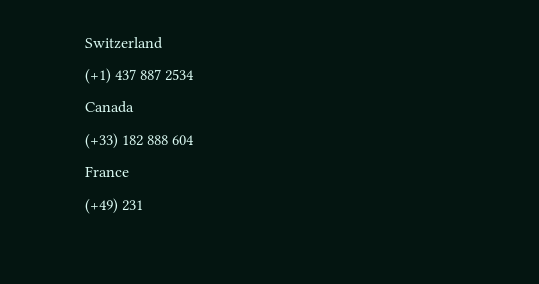Switzerland
(+1) 437 887 2534
Canada
(+33) 182 888 604
France
(+49) 231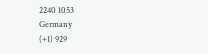2240 1053
Germany
(+1) 929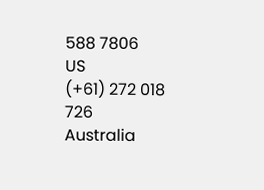588 7806
US
(+61) 272 018 726
Australia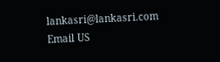lankasri@lankasri.com
Email US